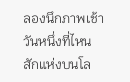ลองนึกภาพเช้าวันหนึ่งที่ไหนสักแห่งบนโล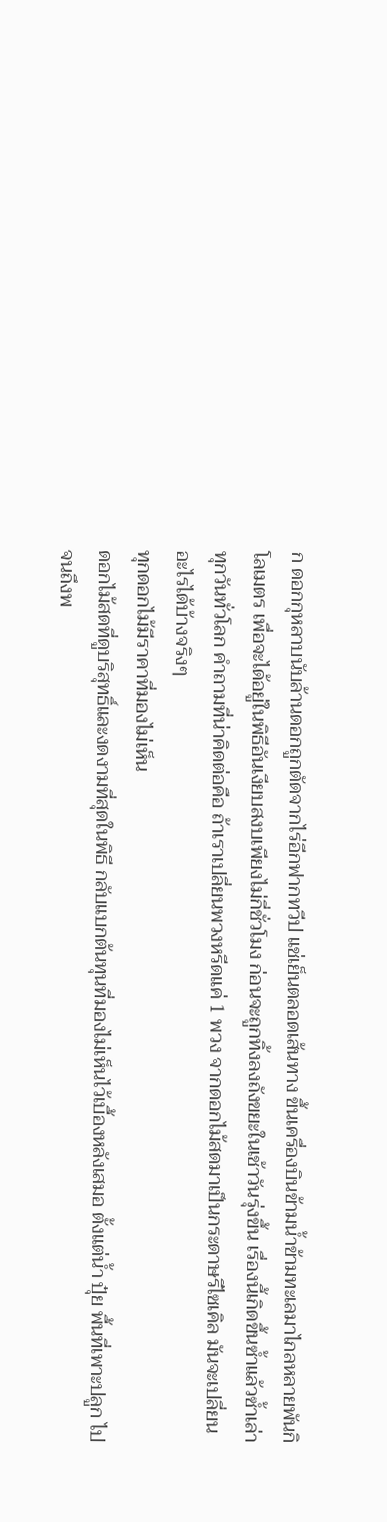ก ดอกกุหลาบนับล้านดอกถูกตัดจากไร่อีกฟากทวีป แช่เย็นตลอดเส้นทาง ขึ้นเครื่องบินข้ามน้ำข้ามทะเลมาไกลหลายพันกิโลเมตร เพื่อจะได้อยู่ในพิธีอันเงียบสงบเพียงไม่กี่ชั่วโมง ก่อนจะถูกทิ้งลงถังขยะในเช้าวันรุ่งขึ้น เรื่องนี้เกิดขึ้นซ้ำแล้วซ้ำเล่าทุกวันทั่วโลก คำถามที่น่าคิดต่อคือ ถ้าเราเปลี่ยนพวงหรีดแค่ 1 พวง จากดอกไม้สดมาเป็นกระดาษรีไซเคิล มันจะเปลี่ยนอะไรได้บ้างจริงๆ
ทุกดอกไม้มีราคาที่มองไม่เห็น
ดอกไม้สดที่ดูบริสุทธิ์และงดงามที่สุดในพิธี กลับแบกต้นทุนที่มองไม่เห็นไว้เบื้องหลังเสมอ ตั้งแต่น้ำ ปุ๋ย พื้นที่เพาะปลูก ไปจนถึงพ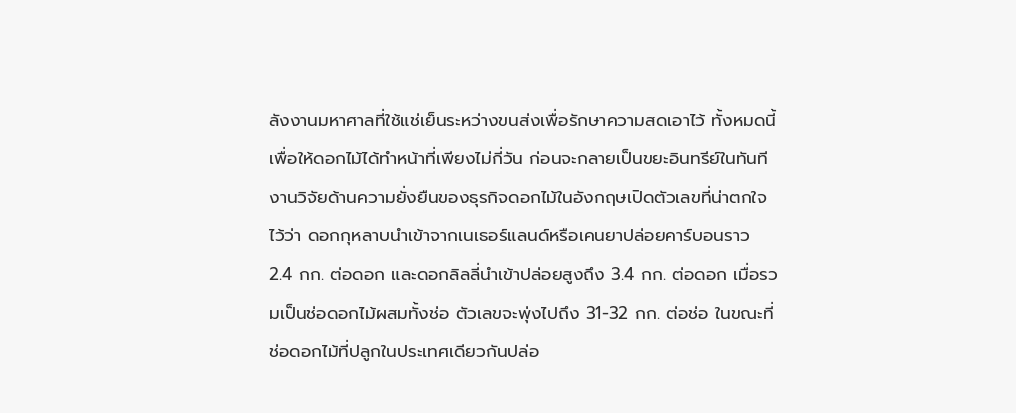ลังงานมหาศาลที่ใช้แช่เย็นระหว่างขนส่งเพื่อรักษาความสดเอาไว้ ทั้งหมดนี้เพื่อให้ดอกไม้ได้ทำหน้าที่เพียงไม่กี่วัน ก่อนจะกลายเป็นขยะอินทรีย์ในทันที
งานวิจัยด้านความยั่งยืนของธุรกิจดอกไม้ในอังกฤษเปิดตัวเลขที่น่าตกใจไว้ว่า ดอกกุหลาบนำเข้าจากเนเธอร์แลนด์หรือเคนยาปล่อยคาร์บอนราว 2.4 กก. ต่อดอก และดอกลิลลี่นำเข้าปล่อยสูงถึง 3.4 กก. ต่อดอก เมื่อรวมเป็นช่อดอกไม้ผสมทั้งช่อ ตัวเลขจะพุ่งไปถึง 31-32 กก. ต่อช่อ ในขณะที่ช่อดอกไม้ที่ปลูกในประเทศเดียวกันปล่อ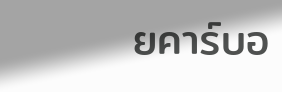ยคาร์บอ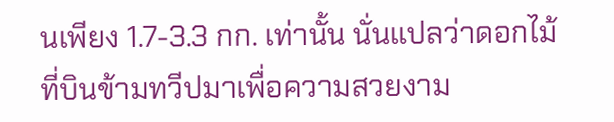นเพียง 1.7-3.3 กก. เท่านั้น นั่นแปลว่าดอกไม้ที่บินข้ามทวีปมาเพื่อความสวยงาม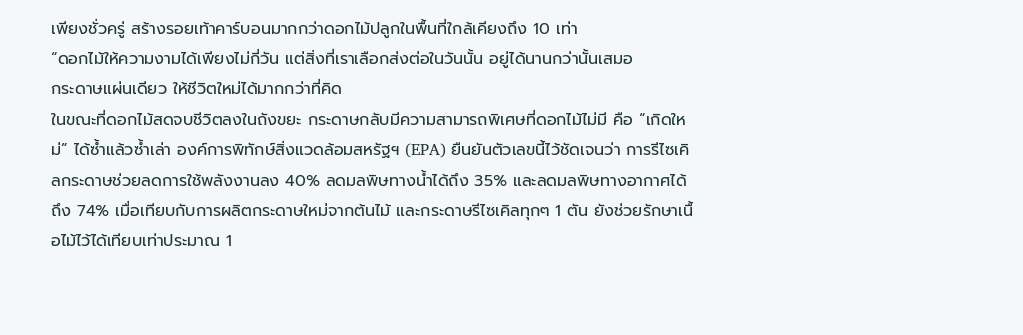เพียงชั่วครู่ สร้างรอยเท้าคาร์บอนมากกว่าดอกไม้ปลูกในพื้นที่ใกล้เคียงถึง 10 เท่า
“ดอกไม้ให้ความงามได้เพียงไม่กี่วัน แต่สิ่งที่เราเลือกส่งต่อในวันนั้น อยู่ได้นานกว่านั้นเสมอ
กระดาษแผ่นเดียว ให้ชีวิตใหม่ได้มากกว่าที่คิด
ในขณะที่ดอกไม้สดจบชีวิตลงในถังขยะ กระดาษกลับมีความสามารถพิเศษที่ดอกไม้ไม่มี คือ “เกิดใหม่” ได้ซ้ำแล้วซ้ำเล่า องค์การพิทักษ์สิ่งแวดล้อมสหรัฐฯ (EPA) ยืนยันตัวเลขนี้ไว้ชัดเจนว่า การรีไซเคิลกระดาษช่วยลดการใช้พลังงานลง 40% ลดมลพิษทางน้ำได้ถึง 35% และลดมลพิษทางอากาศได้ถึง 74% เมื่อเทียบกับการผลิตกระดาษใหม่จากต้นไม้ และกระดาษรีไซเคิลทุกๆ 1 ตัน ยังช่วยรักษาเนื้อไม้ไว้ได้เทียบเท่าประมาณ 1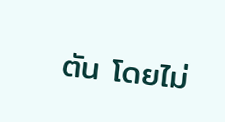ตัน โดยไม่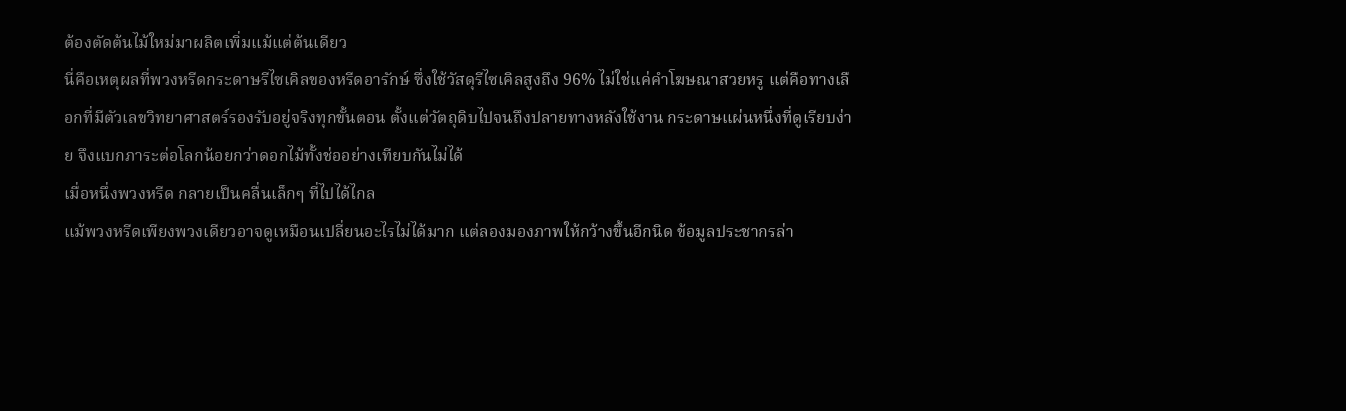ต้องตัดต้นไม้ใหม่มาผลิตเพิ่มแม้แต่ต้นเดียว
นี่คือเหตุผลที่พวงหรีดกระดาษรีไซเคิลของหรีดอารักษ์ ซึ่งใช้วัสดุรีไซเคิลสูงถึง 96% ไม่ใช่แค่คำโฆษณาสวยหรู แต่คือทางเลือกที่มีตัวเลขวิทยาศาสตร์รองรับอยู่จริงทุกขั้นตอน ตั้งแต่วัตถุดิบไปจนถึงปลายทางหลังใช้งาน กระดาษแผ่นหนึ่งที่ดูเรียบง่าย จึงแบกภาระต่อโลกน้อยกว่าดอกไม้ทั้งช่ออย่างเทียบกันไม่ได้
เมื่อหนึ่งพวงหรีด กลายเป็นคลื่นเล็กๆ ที่ไปได้ไกล
แม้พวงหรีดเพียงพวงเดียวอาจดูเหมือนเปลี่ยนอะไรไม่ได้มาก แต่ลองมองภาพให้กว้างขึ้นอีกนิด ข้อมูลประชากรล่า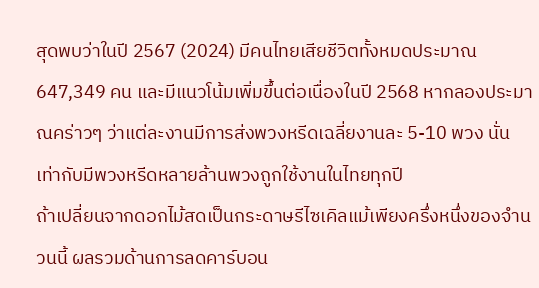สุดพบว่าในปี 2567 (2024) มีคนไทยเสียชีวิตทั้งหมดประมาณ 647,349 คน และมีแนวโน้มเพิ่มขึ้นต่อเนื่องในปี 2568 หากลองประมาณคร่าวๆ ว่าแต่ละงานมีการส่งพวงหรีดเฉลี่ยงานละ 5-10 พวง นั่นเท่ากับมีพวงหรีดหลายล้านพวงถูกใช้งานในไทยทุกปี
ถ้าเปลี่ยนจากดอกไม้สดเป็นกระดาษรีไซเคิลแม้เพียงครึ่งหนึ่งของจำนวนนี้ ผลรวมด้านการลดคาร์บอน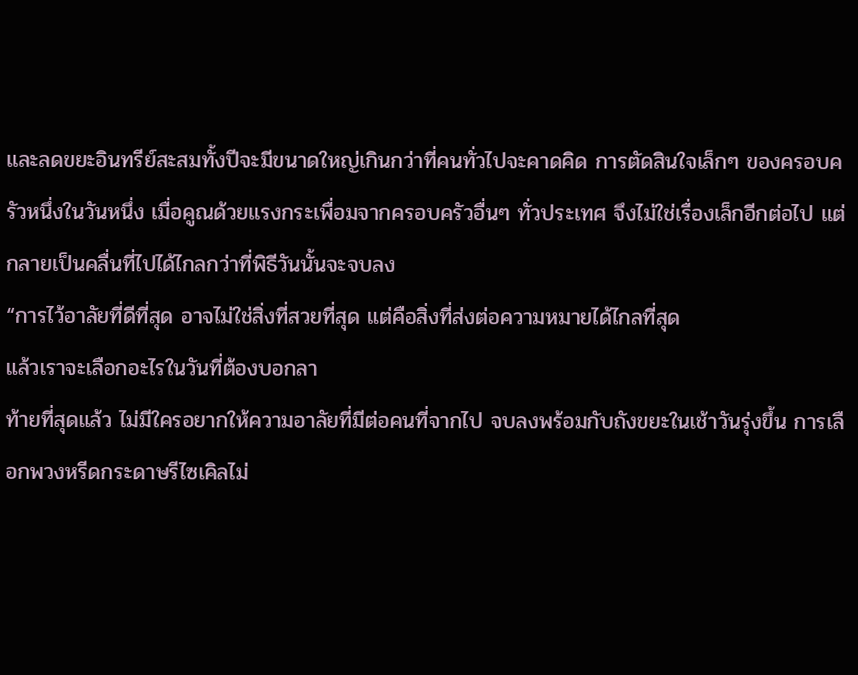และลดขยะอินทรีย์สะสมทั้งปีจะมีขนาดใหญ่เกินกว่าที่คนทั่วไปจะคาดคิด การตัดสินใจเล็กๆ ของครอบครัวหนึ่งในวันหนึ่ง เมื่อคูณด้วยแรงกระเพื่อมจากครอบครัวอื่นๆ ทั่วประเทศ จึงไม่ใช่เรื่องเล็กอีกต่อไป แต่กลายเป็นคลื่นที่ไปได้ไกลกว่าที่พิธีวันนั้นจะจบลง
“การไว้อาลัยที่ดีที่สุด อาจไม่ใช่สิ่งที่สวยที่สุด แต่คือสิ่งที่ส่งต่อความหมายได้ไกลที่สุด
แล้วเราจะเลือกอะไรในวันที่ต้องบอกลา
ท้ายที่สุดแล้ว ไม่มีใครอยากให้ความอาลัยที่มีต่อคนที่จากไป จบลงพร้อมกับถังขยะในเช้าวันรุ่งขึ้น การเลือกพวงหรีดกระดาษรีไซเคิลไม่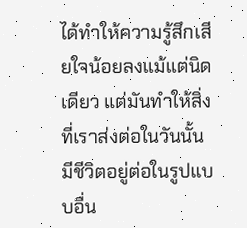ได้ทำให้ความรู้สึกเสียใจน้อยลงแม้แต่นิดเดียว แต่มันทำให้สิ่งที่เราส่งต่อในวันนั้น มีชีวิตอยู่ต่อในรูปแบบอื่น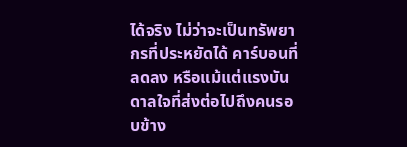ได้จริง ไม่ว่าจะเป็นทรัพยากรที่ประหยัดได้ คาร์บอนที่ลดลง หรือแม้แต่แรงบันดาลใจที่ส่งต่อไปถึงคนรอบข้าง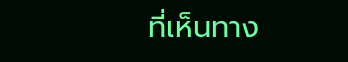ที่เห็นทาง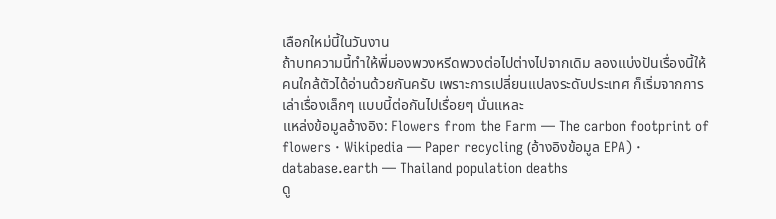เลือกใหม่นี้ในวันงาน
ถ้าบทความนี้ทำให้พี่มองพวงหรีดพวงต่อไปต่างไปจากเดิม ลองแบ่งปันเรื่องนี้ให้คนใกล้ตัวได้อ่านด้วยกันครับ เพราะการเปลี่ยนแปลงระดับประเทศ ก็เริ่มจากการเล่าเรื่องเล็กๆ แบบนี้ต่อกันไปเรื่อยๆ นั่นแหละ
แหล่งข้อมูลอ้างอิง: Flowers from the Farm — The carbon footprint of flowers · Wikipedia — Paper recycling (อ้างอิงข้อมูล EPA) · database.earth — Thailand population deaths
ดู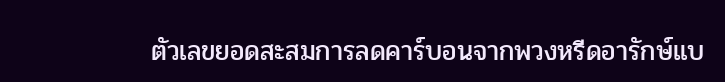ตัวเลขยอดสะสมการลดคาร์บอนจากพวงหรีดอารักษ์แบ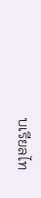บเรียลไท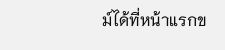ม์ได้ที่หน้าแรกข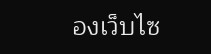องเว็บไซ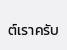ต์เราครับ